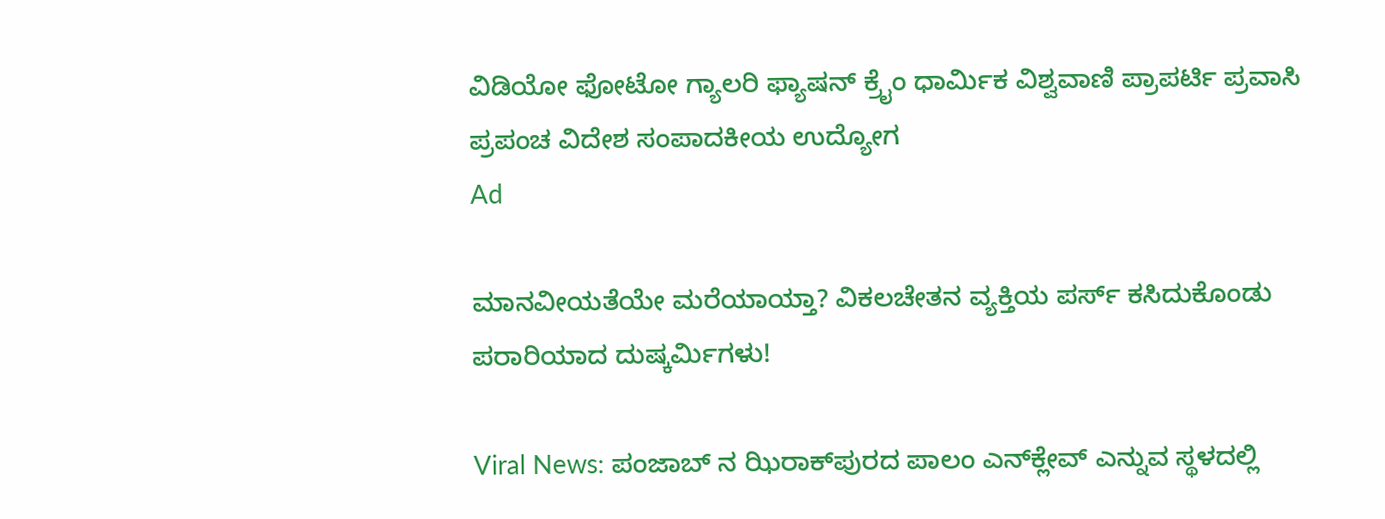ವಿಡಿಯೋ ಫೋಟೋ ಗ್ಯಾಲರಿ ಫ್ಯಾಷನ್ ಕ್ರೈಂ ಧಾರ್ಮಿಕ ವಿಶ್ವವಾಣಿ ಪ್ರಾಪರ್ಟಿ ಪ್ರವಾಸಿ ಪ್ರಪಂಚ ವಿದೇಶ ಸಂಪಾದಕೀಯ ಉದ್ಯೋಗ
Ad

ಮಾನವೀಯತೆಯೇ ಮರೆಯಾಯ್ತಾ? ವಿಕಲಚೇತನ ವ್ಯಕ್ತಿಯ ಪರ್ಸ್ ಕಸಿದುಕೊಂಡು ಪರಾರಿಯಾದ ದುಷ್ಕರ್ಮಿಗಳು!

Viral News: ಪಂಜಾಬ್ ನ ಝಿರಾಕ್‌ಪುರದ ಪಾಲಂ ಎನ್‌ಕ್ಲೇವ್ ಎನ್ನುವ ಸ್ಥಳದಲ್ಲಿ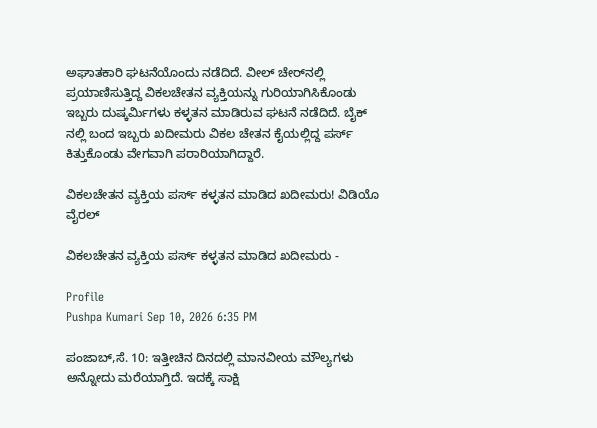ಅಘಾತಕಾರಿ ಘಟನೆಯೊಂದು ನಡೆದಿದೆ. ವೀಲ್‌ ಚೇರ್‌ನಲ್ಲಿ ಪ್ರಯಾಣಿಸುತ್ತಿದ್ದ ವಿಕಲಚೇತನ ವ್ಯಕ್ತಿಯನ್ನು ಗುರಿಯಾಗಿಸಿಕೊಂಡು ಇಬ್ಬರು ದುಷ್ಕರ್ಮಿಗಳು ಕಳ್ಳತನ ಮಾಡಿರುವ ಘಟನೆ ನಡೆದಿದೆ. ಬೈಕ್ ನಲ್ಲಿ ಬಂದ ಇಬ್ಬರು ಖದೀಮರು ವಿಕಲ ಚೇತನ ಕೈಯಲ್ಲಿದ್ದ ಪರ್ಸ್ ಕಿತ್ತುಕೊಂಡು ವೇಗವಾಗಿ ಪರಾರಿಯಾಗಿದ್ದಾರೆ.

ವಿಕಲಚೇತನ ವ್ಯಕ್ತಿಯ ಪರ್ಸ್ ಕಳ್ಳತನ ಮಾಡಿದ ಖದೀಮರು! ವಿಡಿಯೊ ವೈರಲ್

ವಿಕಲಚೇತನ ವ್ಯಕ್ತಿಯ ಪರ್ಸ್ ಕಳ್ಳತನ ಮಾಡಿದ ಖದೀಮರು -

Profile
Pushpa Kumari Sep 10, 2026 6:35 PM

ಪಂಜಾಬ್‌,ಸೆ. 10: ಇತ್ತೀಚಿನ ದಿನದಲ್ಲಿ ಮಾನವೀಯ ಮೌಲ್ಯಗಳು ಅನ್ನೋದು ಮರೆಯಾಗ್ತಿದೆ. ಇದಕ್ಕೆ ಸಾಕ್ಷಿ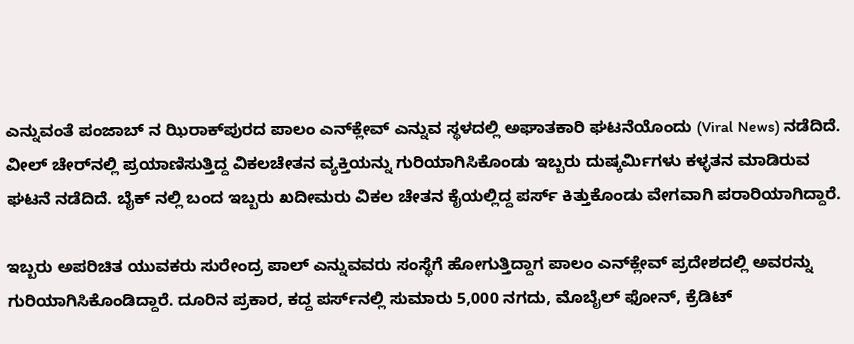ಎನ್ನುವಂತೆ ಪಂಜಾಬ್ ನ ಝಿರಾಕ್‌ಪುರದ ಪಾಲಂ ಎನ್‌ಕ್ಲೇವ್ ಎನ್ನುವ ಸ್ಥಳದಲ್ಲಿ ಅಘಾತಕಾರಿ ಘಟನೆಯೊಂದು (Viral News) ನಡೆದಿದೆ. ವೀಲ್‌ ಚೇರ್‌ನಲ್ಲಿ ಪ್ರಯಾಣಿಸುತ್ತಿದ್ದ ವಿಕಲಚೇತನ ವ್ಯಕ್ತಿಯನ್ನು ಗುರಿಯಾಗಿಸಿಕೊಂಡು ಇಬ್ಬರು ದುಷ್ಕರ್ಮಿಗಳು ಕಳ್ಳತನ ಮಾಡಿರುವ ಘಟನೆ ನಡೆದಿದೆ. ಬೈಕ್ ನಲ್ಲಿ ಬಂದ ಇಬ್ಬರು ಖದೀಮರು ವಿಕಲ ಚೇತನ ಕೈಯಲ್ಲಿದ್ದ ಪರ್ಸ್ ಕಿತ್ತುಕೊಂಡು ವೇಗವಾಗಿ ಪರಾರಿಯಾಗಿದ್ದಾರೆ.

ಇಬ್ಬರು ಅಪರಿಚಿತ ಯುವಕರು ಸುರೇಂದ್ರ ಪಾಲ್ ಎನ್ನುವವರು ಸಂಸ್ಥೆಗೆ ಹೋಗುತ್ತಿದ್ದಾಗ ಪಾಲಂ ಎನ್‌ಕ್ಲೇವ್ ಪ್ರದೇಶದಲ್ಲಿ ಅವರನ್ನು ಗುರಿಯಾಗಿಸಿಕೊಂಡಿದ್ದಾರೆ. ದೂರಿನ ಪ್ರಕಾರ, ಕದ್ದ ಪರ್ಸ್‌ನಲ್ಲಿ ಸುಮಾರು 5,000 ನಗದು, ಮೊಬೈಲ್ ಫೋನ್, ಕ್ರೆಡಿಟ್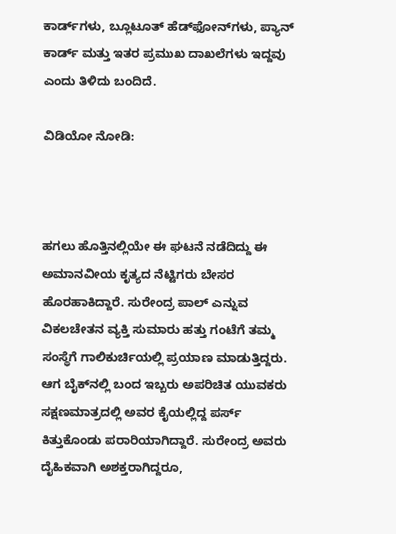ಕಾರ್ಡ್‌ಗಳು, ಬ್ಲೂಟೂತ್ ಹೆಡ್‌ಫೋನ್‌ಗಳು, ಪ್ಯಾನ್ ಕಾರ್ಡ್ ಮತ್ತು ಇತರ ಪ್ರಮುಖ ದಾಖಲೆಗಳು ಇದ್ದವು ಎಂದು ತಿಳಿದು ಬಂದಿದೆ.

ವಿಡಿಯೋ ನೋಡಿ:



ಹಗಲು ಹೊತ್ತಿನಲ್ಲಿಯೇ ಈ ಘಟನೆ ನಡೆದಿದ್ದು ಈ ಅಮಾನವೀಯ ಕೃತ್ಯದ ನೆಟ್ಟಿಗರು ಬೇಸರ ಹೊರಹಾಕಿದ್ದಾರೆ. ಸುರೇಂದ್ರ ಪಾಲ್ ಎನ್ನುವ ವಿಕಲಚೇತನ ವ್ಯಕ್ತಿ ಸುಮಾರು ಹತ್ತು ಗಂಟೆಗೆ ತಮ್ಮ ಸಂಸ್ಥೆಗೆ ಗಾಲಿಕುರ್ಚಿಯಲ್ಲಿ ಪ್ರಯಾಣ ಮಾಡುತ್ತಿದ್ದರು. ಆಗ ಬೈಕ್‌ನಲ್ಲಿ ಬಂದ ಇಬ್ಬರು ಅಪರಿಚಿತ ಯುವಕರು ಸಕ್ಷಣಮಾತ್ರದಲ್ಲಿ ಅವರ ಕೈಯಲ್ಲಿದ್ದ ಪರ್ಸ್ ಕಿತ್ತುಕೊಂಡು ಪರಾರಿಯಾಗಿದ್ದಾರೆ. ಸುರೇಂದ್ರ ಅವರು ದೈಹಿಕವಾಗಿ ಅಶಕ್ತರಾಗಿದ್ದರೂ,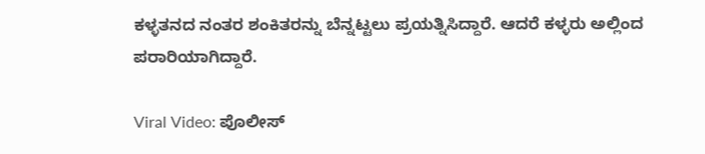ಕಳ್ಳತನದ ನಂತರ ಶಂಕಿತರನ್ನು ಬೆನ್ನಟ್ಟಲು ಪ್ರಯತ್ನಿಸಿದ್ದಾರೆ. ಆದರೆ ಕಳ್ಳರು ಅಲ್ಲಿಂದ ಪರಾರಿಯಾಗಿದ್ದಾರೆ.

Viral Video: ಪೊಲೀಸ್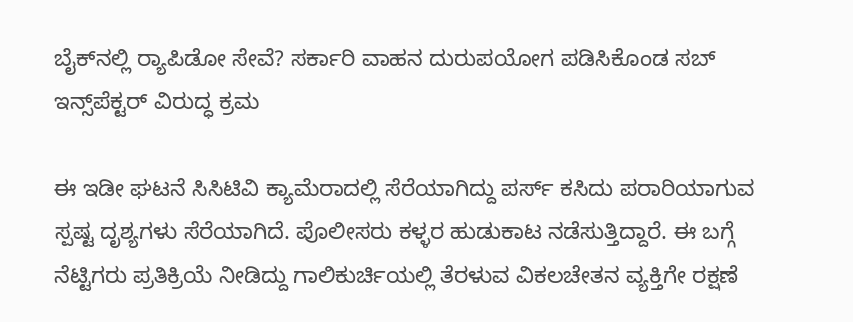ಬೈಕ್‌ನಲ್ಲಿ ರ‍್ಯಾಪಿಡೋ ಸೇವೆ? ಸರ್ಕಾರಿ ವಾಹನ ದುರುಪಯೋಗ ಪಡಿಸಿಕೊಂಡ ಸಬ್ ಇನ್ಸ್‌ಪೆಕ್ಟರ್‌ ವಿರುದ್ಧ ಕ್ರಮ

ಈ ಇಡೀ ಘಟನೆ ಸಿಸಿಟಿವಿ ಕ್ಯಾಮೆರಾದಲ್ಲಿ ಸೆರೆಯಾಗಿದ್ದು ಪರ್ಸ್ ಕಸಿದು ಪರಾರಿಯಾಗುವ ಸ್ಪಷ್ಟ ದೃಶ್ಯಗಳು ಸೆರೆಯಾಗಿದೆ. ಪೊಲೀಸರು ಕಳ್ಳರ ಹುಡುಕಾಟ ನಡೆಸುತ್ತಿದ್ದಾರೆ. ಈ ಬಗ್ಗೆ ನೆಟ್ಟಿಗರು ಪ್ರತಿಕ್ರಿಯೆ ನೀಡಿದ್ದು ಗಾಲಿಕುರ್ಚಿಯಲ್ಲಿ ತೆರಳುವ ವಿಕಲಚೇತನ ವ್ಯಕ್ತಿಗೇ ರಕ್ಷಣೆ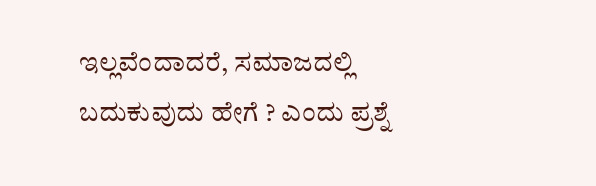ಇಲ್ಲವೆಂದಾದರೆ, ಸಮಾಜದಲ್ಲಿ ಬದುಕುವುದು ಹೇಗೆ ? ಎಂದು ಪ್ರಶ್ನೆ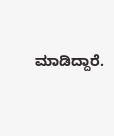ಮಾಡಿದ್ದಾರೆ.